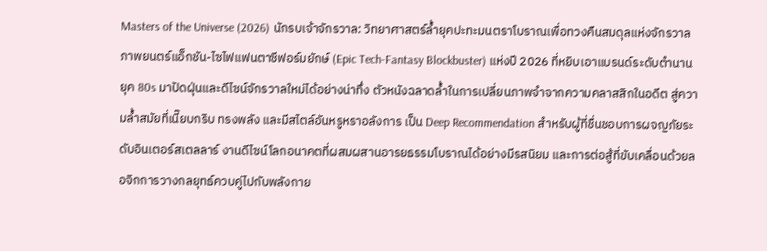Masters of the Universe (2026) นักรบเจ้าจักรวาล: วิทยาศาสตร์ล้ำยุคปะทะมนตราโบราณเพื่อทวงคืนสมดุลแห่งจักรวาล
ภาพยนตร์แอ็กชัน-ไซไฟแฟนตาซีฟอร์มยักษ์ (Epic Tech-Fantasy Blockbuster) แห่งปี 2026 ที่หยิบเอาแบรนด์ระดับตำนานยุค 80s มาปัดฝุ่นและดีไซน์จักรวาลใหม่ได้อย่างน่าทึ่ง ตัวหนังฉลาดล้ำในการเปลี่ยนภาพจำจากความคลาสสิกในอดีต สู่ความล้ำสมัยที่เนี๊ยบกริบ ทรงพลัง และมีสไตล์อันหรูหราอลังการ เป็น Deep Recommendation สำหรับผู้ที่ชื่นชอบการผจญภัยระดับอินเตอร์สเตลลาร์ งานดีไซน์โลกอนาคตที่ผสมผสานอารยธรรมโบราณได้อย่างมีรสนิยม และการต่อสู้ที่ขับเคลื่อนด้วยลอจิกการวางกลยุทธ์ควบคู่ไปกับพลังกาย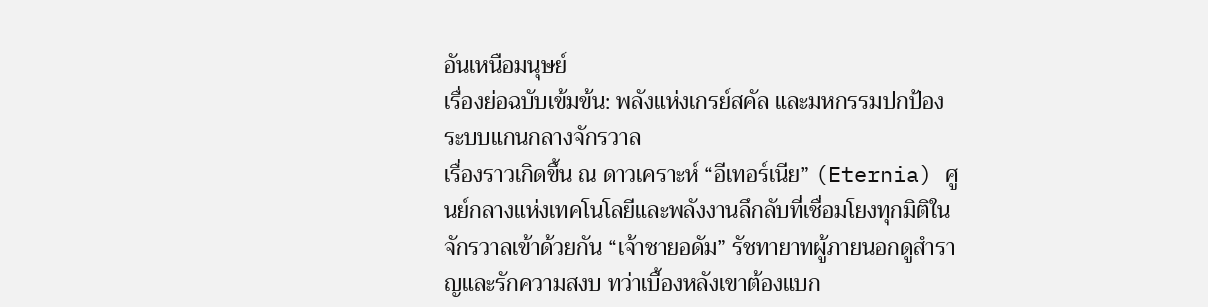อันเหนือมนุษย์
เรื่องย่อฉบับเข้มข้น: พลังแห่งเกรย์สคัล และมหกรรมปกป้องระบบแกนกลางจักรวาล
เรื่องราวเกิดขึ้น ณ ดาวเคราะห์ “อีเทอร์เนีย” (Eternia) ศูนย์กลางแห่งเทคโนโลยีและพลังงานลึกลับที่เชื่อมโยงทุกมิติในจักรวาลเข้าด้วยกัน “เจ้าชายอดัม” รัชทายาทผู้ภายนอกดูสำราญและรักความสงบ ทว่าเบื้องหลังเขาต้องแบก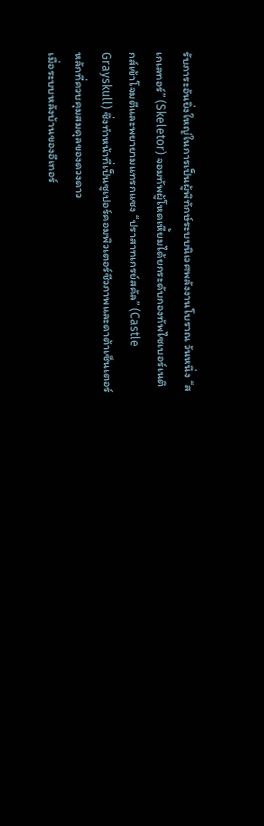รับภาระอันยิ่งใหญ่ในการเป็นผู้พิทักษ์ระบบนิเวศพลังงานโบราณ วันหนึ่ง “สเกเลทอร์” (Skeletor) จอมทัพผู้โหดเหี้ยมได้ยกระดับกองทัพไซเบอร์เนติกส์เข้าโจมตีและพยายามแทรกแซง “ปราสาทเกรย์สคัล” (Castle Grayskull) ซึ่งทำหน้าที่เป็นซูเปอร์คอมพิวเตอร์ชีวภาพและดาต้าเซ็นเตอร์หลักที่ควบคุมสมดุลของดวงดาว
เมื่อระบบหลังบ้านของอีเทอร์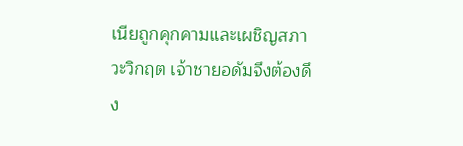เนียถูกคุกคามและเผชิญสภาวะวิกฤต เจ้าชายอดัมจึงต้องดึง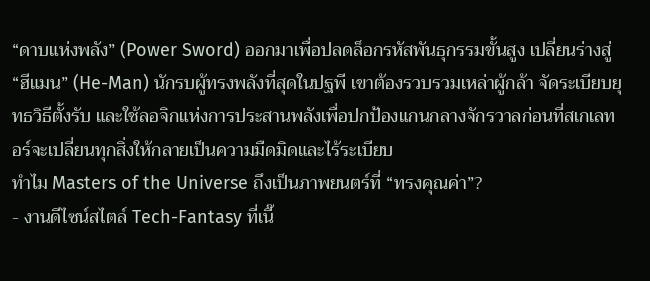“ดาบแห่งพลัง” (Power Sword) ออกมาเพื่อปลดล็อกรหัสพันธุกรรมขั้นสูง เปลี่ยนร่างสู่ “ฮีแมน” (He-Man) นักรบผู้ทรงพลังที่สุดในปฐพี เขาต้องรวบรวมเหล่าผู้กล้า จัดระเบียบยุทธวิธีตั้งรับ และใช้ลอจิกแห่งการประสานพลังเพื่อปกป้องแกนกลางจักรวาลก่อนที่สเกเลทอร์จะเปลี่ยนทุกสิ่งให้กลายเป็นความมืดมิดและไร้ระเบียบ
ทำไม Masters of the Universe ถึงเป็นภาพยนตร์ที่ “ทรงคุณค่า”?
- งานดีไซน์สไตล์ Tech-Fantasy ที่เนี๊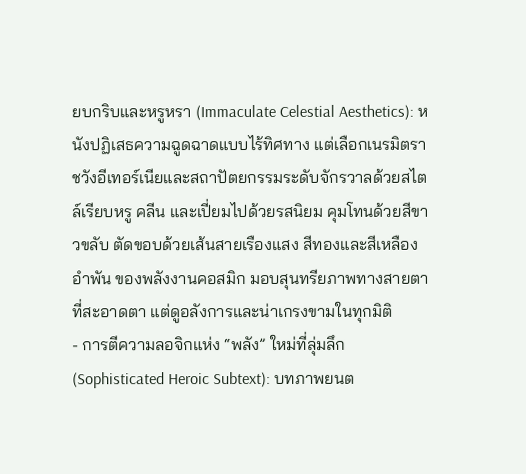ยบกริบและหรูหรา (Immaculate Celestial Aesthetics): หนังปฏิเสธความฉูดฉาดแบบไร้ทิศทาง แต่เลือกเนรมิตราชวังอีเทอร์เนียและสถาปัตยกรรมระดับจักรวาลด้วยสไตล์เรียบหรู คลีน และเปี่ยมไปด้วยรสนิยม คุมโทนด้วยสีขาวขลับ ตัดขอบด้วยเส้นสายเรืองแสง สีทองและสีเหลืองอำพัน ของพลังงานคอสมิก มอบสุนทรียภาพทางสายตาที่สะอาดตา แต่ดูอลังการและน่าเกรงขามในทุกมิติ
- การตีความลอจิกแห่ง “พลัง” ใหม่ที่ลุ่มลึก (Sophisticated Heroic Subtext): บทภาพยนต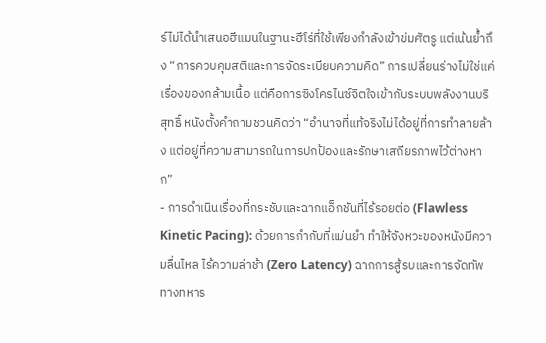ร์ไม่ได้นำเสนอฮีแมนในฐานะฮีโร่ที่ใช้เพียงกำลังเข้าข่มศัตรู แต่เน้นย้ำถึง “การควบคุมสติและการจัดระเบียบความคิด” การเปลี่ยนร่างไม่ใช่แค่เรื่องของกล้ามเนื้อ แต่คือการซิงโครไนซ์จิตใจเข้ากับระบบพลังงานบริสุทธิ์ หนังตั้งคำถามชวนคิดว่า “อำนาจที่แท้จริงไม่ได้อยู่ที่การทำลายล้าง แต่อยู่ที่ความสามารถในการปกป้องและรักษาเสถียรภาพไว้ต่างหาก”
- การดำเนินเรื่องที่กระชับและฉากแอ็กชันที่ไร้รอยต่อ (Flawless Kinetic Pacing): ด้วยการกำกับที่แม่นยำ ทำให้จังหวะของหนังมีความลื่นไหล ไร้ความล่าช้า (Zero Latency) ฉากการสู้รบและการจัดทัพทางทหาร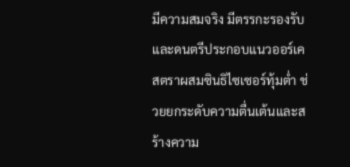มีความสมจริง มีตรรกะรองรับ และดนตรีประกอบแนวออร์เคสตราผสมซินธิไซเซอร์ทุ้มต่ำ ช่วยยกระดับความตื่นเต้นและสร้างความ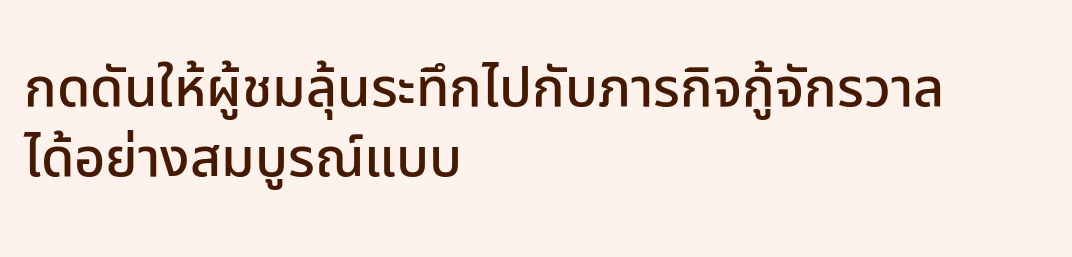กดดันให้ผู้ชมลุ้นระทึกไปกับภารกิจกู้จักรวาลได้อย่างสมบูรณ์แบบ